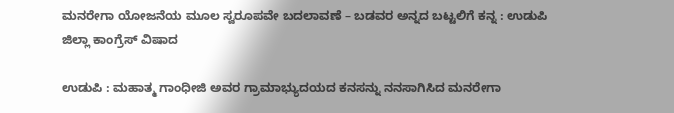ಮನರೇಗಾ ಯೋಜನೆಯ ಮೂಲ ಸ್ವರೂಪವೇ ಬದಲಾವಣೆ – ಬಡವರ ಅನ್ನದ ಬಟ್ಟಲಿಗೆ ಕನ್ನ : ಉಡುಪಿ ಜಿಲ್ಲಾ ಕಾಂಗ್ರೆಸ್‌ ವಿಷಾದ

ಉಡುಪಿ : ಮಹಾತ್ಮ ಗಾಂಧೀಜಿ ಅವರ ಗ್ರಾಮಾಭ್ಯುದಯದ ಕನಸನ್ನು ನನಸಾಗಿಸಿದ ಮನರೇಗಾ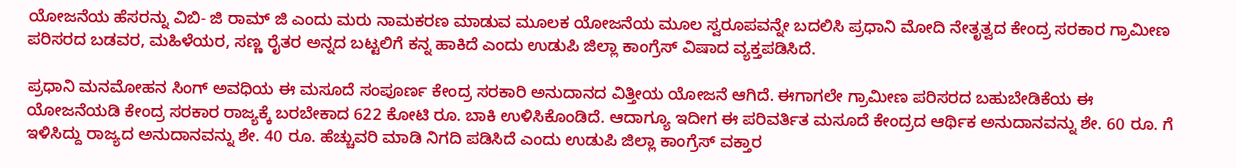ಯೋಜನೆಯ ಹೆಸರನ್ನು ವಿಬಿ- ಜಿ ರಾಮ್ ಜಿ ಎಂದು ಮರು ನಾಮಕರಣ ಮಾಡುವ ಮೂಲಕ ಯೋಜನೆಯ ಮೂಲ ಸ್ವರೂಪವನ್ನೇ ಬದಲಿಸಿ ಪ್ರಧಾನಿ ಮೋದಿ ನೇತೃತ್ವದ ಕೇಂದ್ರ ಸರಕಾರ ಗ್ರಾಮೀಣ ಪರಿಸರದ ಬಡವರ, ಮಹಿಳೆಯರ, ಸಣ್ಣ ರೈತರ ಅನ್ನದ ಬಟ್ಟಲಿಗೆ ಕನ್ನ ಹಾಕಿದೆ ಎಂದು ಉಡುಪಿ ಜಿಲ್ಲಾ ಕಾಂಗ್ರೆಸ್ ವಿಷಾದ ವ್ಯಕ್ತಪಡಿಸಿದೆ.

ಪ್ರಧಾನಿ ಮನಮೋಹನ ಸಿಂಗ್ ಅವಧಿಯ ಈ ಮಸೂದೆ ಸಂಪೂರ್ಣ ಕೇಂದ್ರ ಸರಕಾರಿ ಅನುದಾನದ ವಿತ್ತೀಯ ಯೋಜನೆ ಆಗಿದೆ. ಈಗಾಗಲೇ ಗ್ರಾಮೀಣ ಪರಿಸರದ ಬಹುಬೇಡಿಕೆಯ ಈ ಯೋಜನೆಯಡಿ ಕೇಂದ್ರ ಸರಕಾರ ರಾಜ್ಯಕ್ಕೆ ಬರಬೇಕಾದ 622 ಕೋಟಿ ರೂ. ಬಾಕಿ ಉಳಿಸಿಕೊಂಡಿದೆ. ಆದಾಗ್ಯೂ ಇದೀಗ ಈ ಪರಿವರ್ತಿತ ಮಸೂದೆ ಕೇಂದ್ರದ ಆರ್ಥಿಕ ಅನುದಾನವನ್ನು ಶೇ. 60 ರೂ. ಗೆ ಇಳಿಸಿದ್ದು ರಾಜ್ಯದ ಅನುದಾನವನ್ನು ಶೇ. 40 ರೂ. ಹೆಚ್ಚುವರಿ ಮಾಡಿ ನಿಗದಿ ಪಡಿಸಿದೆ ಎಂದು ಉಡುಪಿ ಜಿಲ್ಲಾ ಕಾಂಗ್ರೆಸ್‌ ವಕ್ತಾರ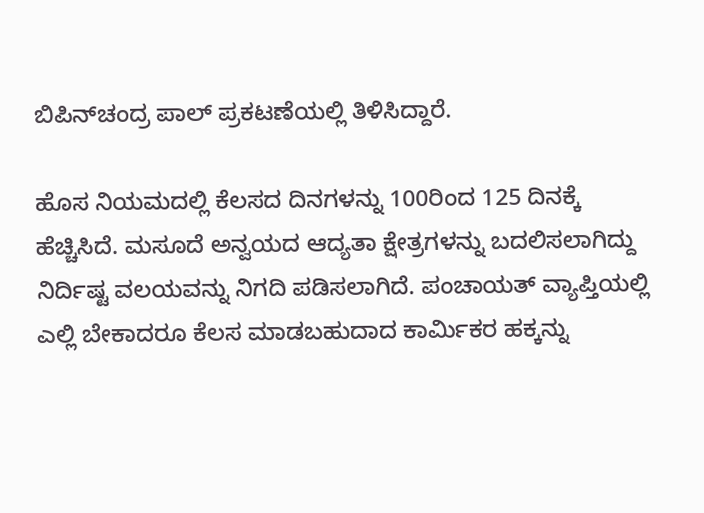ಬಿಪಿನ್‌ಚಂದ್ರ ಪಾಲ್‌ ಪ್ರಕಟಣೆಯಲ್ಲಿ ತಿಳಿಸಿದ್ದಾರೆ.

ಹೊಸ ನಿಯಮದಲ್ಲಿ ಕೆಲಸದ ದಿನಗಳನ್ನು 100ರಿಂದ 125 ದಿನಕ್ಕೆ ಹೆಚ್ಚಿಸಿದೆ. ಮಸೂದೆ ಅನ್ವಯದ ಆದ್ಯತಾ ಕ್ಷೇತ್ರಗಳನ್ನು ಬದಲಿಸಲಾಗಿದ್ದು ನಿರ್ದಿಷ್ಟ ವಲಯವನ್ನು ನಿಗದಿ ಪಡಿಸಲಾಗಿದೆ. ಪಂಚಾಯತ್ ವ್ಯಾಪ್ತಿಯಲ್ಲಿ ಎಲ್ಲಿ ಬೇಕಾದರೂ ಕೆಲಸ ಮಾಡಬಹುದಾದ ಕಾರ್ಮಿಕರ ಹಕ್ಕನ್ನು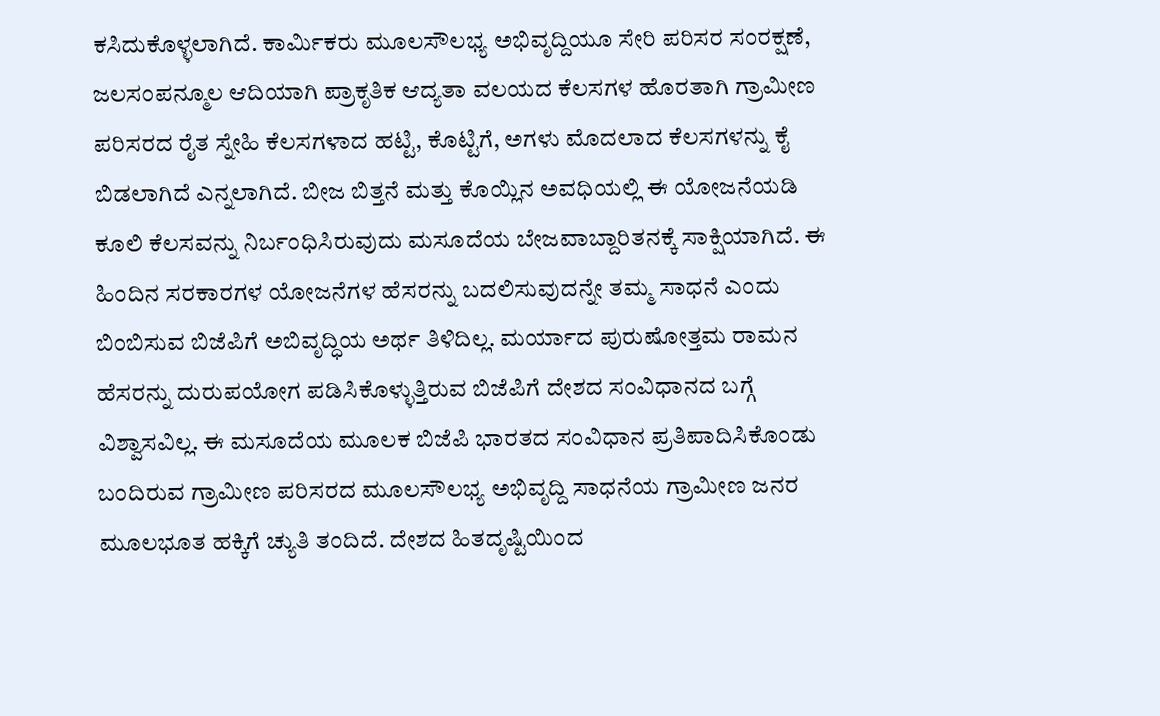ಕಸಿದುಕೊಳ್ಳಲಾಗಿದೆ. ಕಾರ್ಮಿಕರು ಮೂಲಸೌಲಭ್ಯ ಅಭಿವೃದ್ದಿಯೂ ಸೇರಿ ಪರಿಸರ ಸಂರಕ್ಷಣೆ, ಜಲಸಂಪನ್ಮೂಲ ಆದಿಯಾಗಿ ಪ್ರಾಕೃತಿಕ ಆದ್ಯತಾ ವಲಯದ ಕೆಲಸಗಳ ಹೊರತಾಗಿ ಗ್ರಾಮೀಣ ಪರಿಸರದ ರೈತ ಸ್ನೇಹಿ ಕೆಲಸಗಳಾದ ಹಟ್ಟಿ, ಕೊಟ್ಟಿಗೆ, ಅಗಳು ಮೊದಲಾದ ಕೆಲಸಗಳ‌ನ್ನು ಕೈ ಬಿಡಲಾಗಿದೆ ಎನ್ನಲಾಗಿದೆ. ಬೀಜ ಬಿತ್ತನೆ ಮತ್ತು ಕೊಯ್ಲಿನ ಅವಧಿಯಲ್ಲಿ ಈ ಯೋಜನೆಯಡಿ ಕೂಲಿ ಕೆಲಸವನ್ನು ನಿರ್ಬಂಧಿಸಿರುವುದು ಮಸೂದೆಯ ಬೇಜವಾಬ್ದಾರಿತನಕ್ಕೆ ಸಾಕ್ಷಿಯಾಗಿದೆ. ಈ ಹಿಂದಿನ ಸರಕಾರಗಳ ಯೋಜನೆಗಳ ಹೆಸರನ್ನು ಬದಲಿಸುವುದನ್ನೇ ತಮ್ಮ ಸಾಧನೆ ಎಂದು ಬಿಂಬಿಸುವ ಬಿಜೆಪಿಗೆ ಅಬಿವೃದ್ಧಿಯ ಅರ್ಥ ತಿಳಿದಿಲ್ಲ. ಮರ್ಯಾದ ಪುರುಷೋತ್ತಮ ರಾಮನ ಹೆಸರನ್ನು ದುರುಪಯೋಗ ಪಡಿಸಿಕೊಳ್ಳುತ್ತಿರುವ ಬಿಜೆಪಿಗೆ ದೇಶದ ಸಂವಿಧಾನದ ಬಗ್ಗೆ ವಿಶ್ವಾಸವಿಲ್ಲ. ಈ ಮಸೂದೆಯ ಮೂಲಕ ಬಿಜೆಪಿ ಭಾರತದ ಸಂವಿಧಾನ ಪ್ರತಿಪಾದಿಸಿಕೊಂಡು ಬಂದಿರುವ ಗ್ರಾಮೀಣ ಪರಿಸರದ ಮೂಲಸೌಲಭ್ಯ ಅಭಿವೃದ್ದಿ ಸಾಧನೆಯ ಗ್ರಾಮೀಣ ಜನರ ಮೂಲಭೂತ ಹಕ್ಕಿಗೆ ಚ್ಯುತಿ ತಂದಿದೆ. ದೇಶದ ಹಿತದೃಷ್ಟಿಯಿಂದ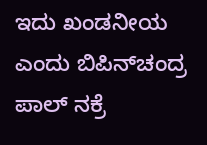ಇದು ಖಂಡನೀಯ ಎಂದು ಬಿಪಿನ್‌ಚಂದ್ರ ಪಾಲ್ ನಕ್ರೆ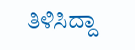ತಿಳಿಸಿದ್ದಾ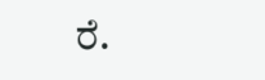ರೆ.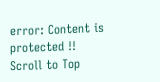error: Content is protected !!
Scroll to Top